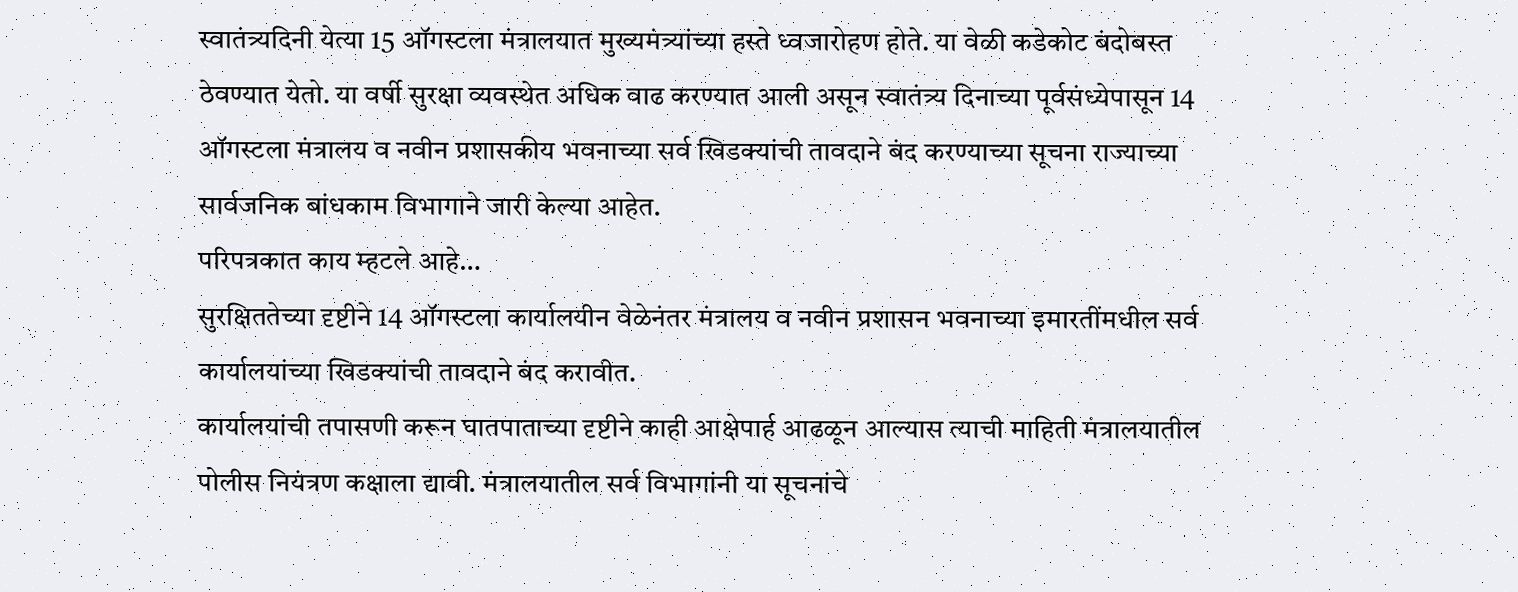स्वातंत्र्यदिनी येत्या 15 ऑगस्टला मंत्रालयात मुख्यमंत्र्यांच्या हस्ते ध्वजारोहण होते. या वेळी कडेकोट बंदोबस्त ठेवण्यात येतो. या वर्षी सुरक्षा व्यवस्थेत अधिक वाढ करण्यात आली असून स्वातंत्र्य दिनाच्या पूर्वसंध्येपासून 14 ऑगस्टला मंत्रालय व नवीन प्रशासकीय भवनाच्या सर्व खिडक्यांची तावदाने बंद करण्याच्या सूचना राज्याच्या सार्वजनिक बांधकाम विभागाने जारी केल्या आहेत.
परिपत्रकात काय म्हटले आहे…
सुरक्षिततेच्या दृष्टीने 14 ऑगस्टला कार्यालयीन वेळेनंतर मंत्रालय व नवीन प्रशासन भवनाच्या इमारतींमधील सर्व कार्यालयांच्या खिडक्यांची तावदाने बंद करावीत.
कार्यालयांची तपासणी करून घातपाताच्या दृष्टीने काही आक्षेपार्ह आढळून आल्यास त्याची माहिती मंत्रालयातील पोलीस नियंत्रण कक्षाला द्यावी. मंत्रालयातील सर्व विभागांनी या सूचनांचे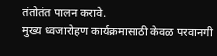तंतोतंत पालन करावे.
मुख्य ध्वजारोहण कार्यक्रमासाठी केवळ परवानगी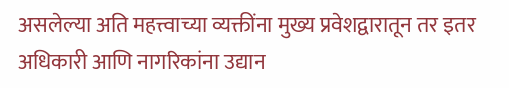असलेल्या अति महत्त्वाच्या व्यक्तींना मुख्य प्रवेशद्वारातून तर इतर अधिकारी आणि नागरिकांना उद्यान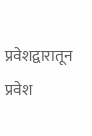प्रवेशद्वारातून प्रवेश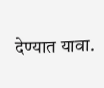देण्यात यावा.